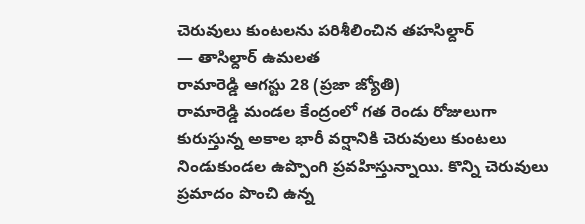చెరువులు కుంటలను పరిశీలించిన తహసిల్దార్
— తాసిల్దార్ ఉమలత
రామారెడ్డి ఆగస్టు 28 (ప్రజా జ్యోతి)
రామారెడ్డి మండల కేంద్రంలో గత రెండు రోజులుగా కురుస్తున్న అకాల భారీ వర్షానికి చెరువులు కుంటలు నిండుకుండల ఉప్పొంగి ప్రవహిస్తున్నాయి. కొన్ని చెరువులు ప్రమాదం పొంచి ఉన్న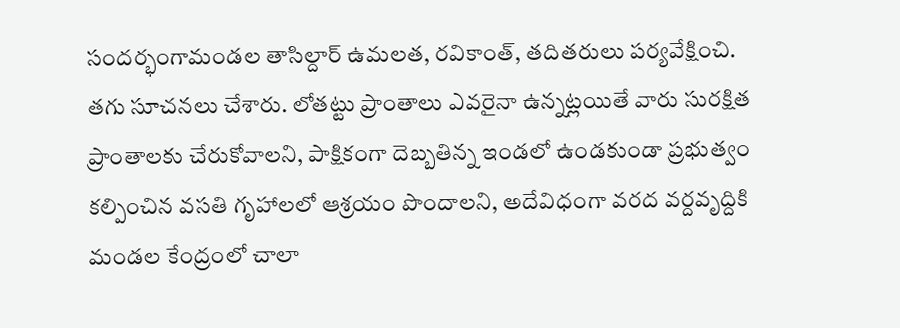సందర్భంగామండల తాసిల్దార్ ఉమలత, రవికాంత్, తదితరులు పర్యవేక్షించి. తగు సూచనలు చేశారు. లోతట్టు ప్రాంతాలు ఎవరైనా ఉన్నట్లయితే వారు సురక్షిత ప్రాంతాలకు చేరుకోవాలని, పాక్షికంగా దెబ్బతిన్న ఇండలో ఉండకుండా ప్రభుత్వం కల్పించిన వసతి గృహాలలో ఆశ్రయం పొందాలని, అదేవిధంగా వరద వర్దవృద్దికి మండల కేంద్రంలో చాలా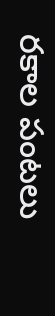రకాల పంటలు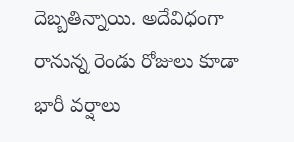దెబ్బతిన్నాయి. అదేవిధంగా రానున్న రెండు రోజులు కూడా భారీ వర్షాలు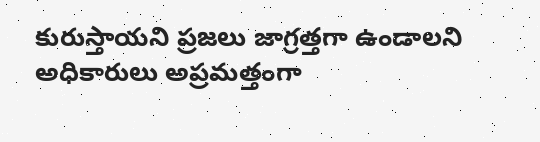కురుస్తాయని ప్రజలు జాగ్రత్తగా ఉండాలని అధికారులు అప్రమత్తంగా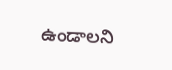ఉండాలని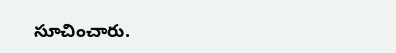సూచించారు.